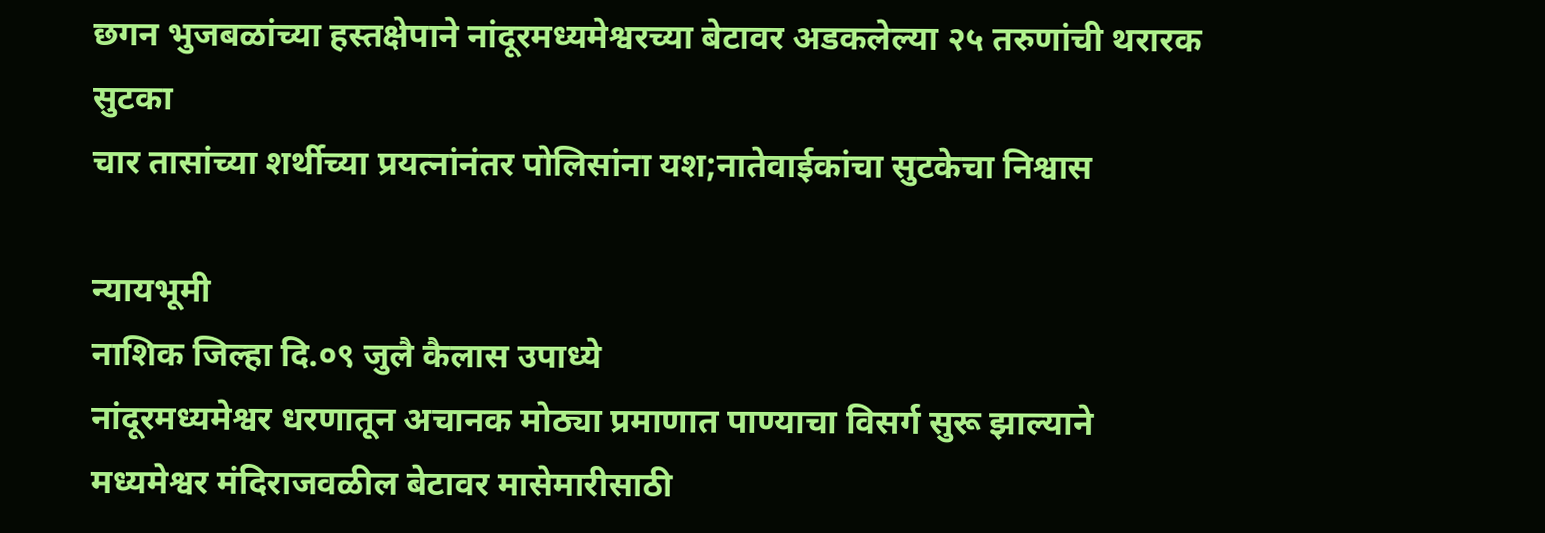छगन भुजबळांच्या हस्तक्षेपाने नांदूरमध्यमेश्वरच्या बेटावर अडकलेल्या २५ तरुणांची थरारक सुटका
चार तासांच्या शर्थीच्या प्रयत्नांनंतर पोलिसांना यश;नातेवाईकांचा सुटकेचा निश्वास

न्यायभूमी
नाशिक जिल्हा दि.०९ जुलै कैलास उपाध्ये
नांदूरमध्यमेश्वर धरणातून अचानक मोठ्या प्रमाणात पाण्याचा विसर्ग सुरू झाल्याने मध्यमेश्वर मंदिराजवळील बेटावर मासेमारीसाठी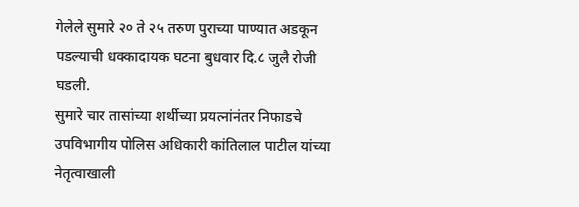गेलेले सुमारे २० ते २५ तरुण पुराच्या पाण्यात अडकून पडल्याची धक्कादायक घटना बुधवार दि.८ जुलै रोजी घडली.
सुमारे चार तासांच्या शर्थीच्या प्रयत्नांनंतर निफाडचे उपविभागीय पोलिस अधिकारी कांतिलाल पाटील यांच्या नेतृत्वाखाली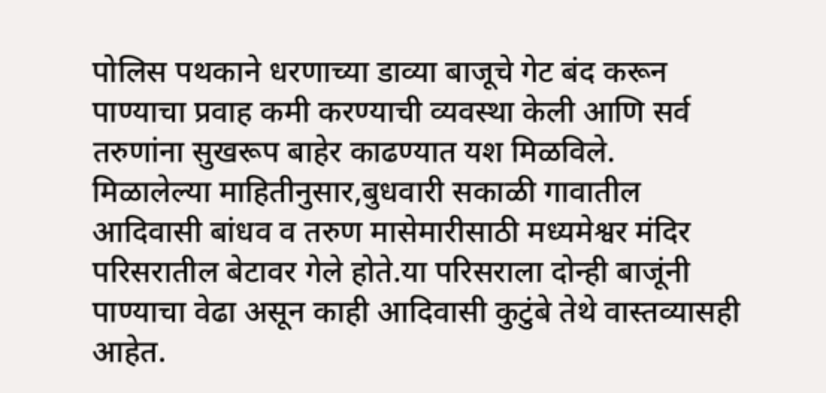पोलिस पथकाने धरणाच्या डाव्या बाजूचे गेट बंद करून पाण्याचा प्रवाह कमी करण्याची व्यवस्था केली आणि सर्व तरुणांना सुखरूप बाहेर काढण्यात यश मिळविले.
मिळालेल्या माहितीनुसार,बुधवारी सकाळी गावातील आदिवासी बांधव व तरुण मासेमारीसाठी मध्यमेश्वर मंदिर परिसरातील बेटावर गेले होते.या परिसराला दोन्ही बाजूंनी पाण्याचा वेढा असून काही आदिवासी कुटुंबे तेथे वास्तव्यासही आहेत.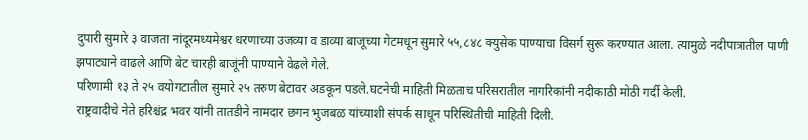दुपारी सुमारे ३ वाजता नांदूरमध्यमेश्वर धरणाच्या उजव्या व डाव्या बाजूच्या गेटमधून सुमारे ५५,८४८ क्युसेक पाण्याचा विसर्ग सुरू करण्यात आला. त्यामुळे नदीपात्रातील पाणी झपाट्याने वाढले आणि बेट चारही बाजूंनी पाण्याने वेढले गेले.
परिणामी १३ ते २५ वयोगटातील सुमारे २५ तरुण बेटावर अडकून पडले.घटनेची माहिती मिळताच परिसरातील नागरिकांनी नदीकाठी मोठी गर्दी केली.
राष्ट्रवादीचे नेते हरिश्चंद्र भवर यांनी तातडीने नामदार छगन भुजबळ यांच्याशी संपर्क साधून परिस्थितीची माहिती दिली.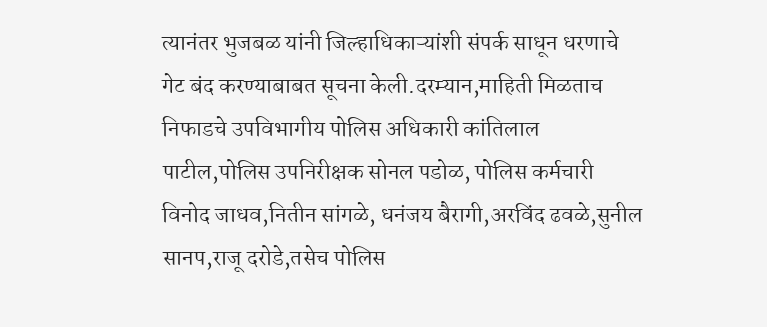त्यानंतर भुजबळ यांनी जिल्हाधिकाऱ्यांशी संपर्क साधून धरणाचे गेट बंद करण्याबाबत सूचना केली.दरम्यान,माहिती मिळताच निफाडचे उपविभागीय पोलिस अधिकारी कांतिलाल पाटील,पोलिस उपनिरीक्षक सोनल पडोळ, पोलिस कर्मचारी विनोद जाधव,नितीन सांगळे, धनंजय बैरागी,अरविंद ढवळे,सुनील सानप,राजू दरोडे,तसेच पोलिस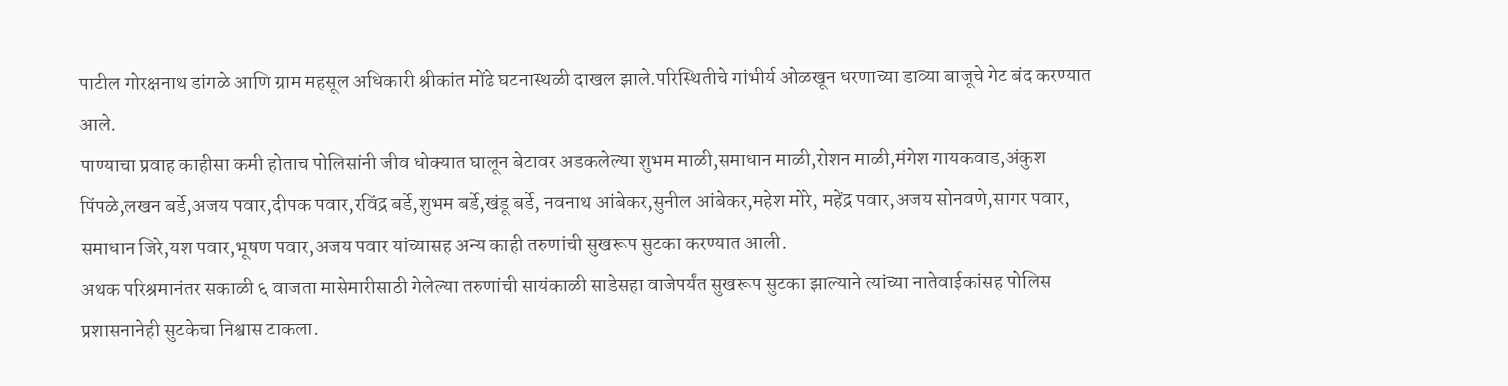पाटील गोरक्षनाथ डांगळे आणि ग्राम महसूल अधिकारी श्रीकांत मोंढे घटनास्थळी दाखल झाले.परिस्थितीचे गांभीर्य ओळखून धरणाच्या डाव्या बाजूचे गेट बंद करण्यात आले.
पाण्याचा प्रवाह काहीसा कमी होताच पोलिसांनी जीव धोक्यात घालून बेटावर अडकलेल्या शुभम माळी,समाधान माळी,रोशन माळी,मंगेश गायकवाड,अंकुश पिंपळे,लखन बर्डे,अजय पवार,दीपक पवार,रविंद्र बर्डे,शुभम बर्डे,खंडू बर्डे, नवनाथ आंबेकर,सुनील आंबेकर,महेश मोरे, महेंद्र पवार,अजय सोनवणे,सागर पवार, समाधान जिरे,यश पवार,भूषण पवार,अजय पवार यांच्यासह अन्य काही तरुणांची सुखरूप सुटका करण्यात आली.
अथक परिश्रमानंतर सकाळी ६ वाजता मासेमारीसाठी गेलेल्या तरुणांची सायंकाळी साडेसहा वाजेपर्यंत सुखरूप सुटका झाल्याने त्यांच्या नातेवाईकांसह पोलिस प्रशासनानेही सुटकेचा निश्वास टाकला.